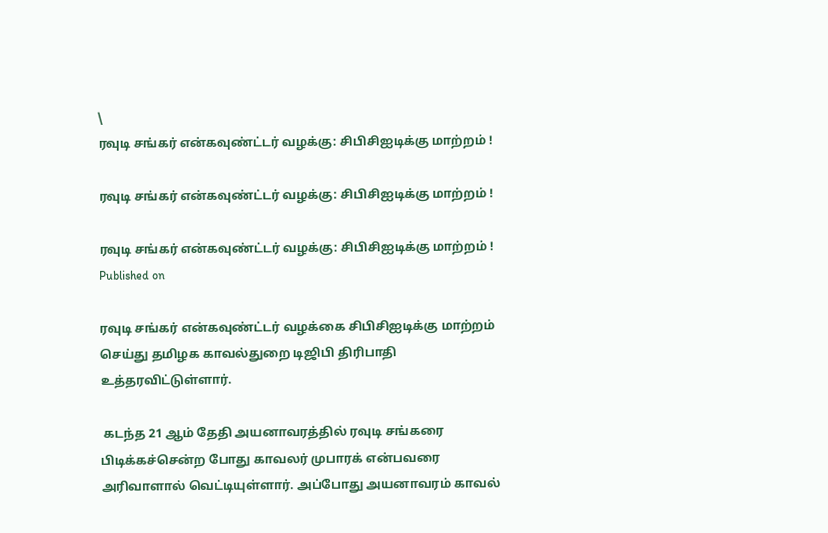\
ரவுடி சங்கர் என்கவுண்ட்டர் வழக்கு: சிபிசிஐடிக்கு மாற்றம் !

ரவுடி சங்கர் என்கவுண்ட்டர் வழக்கு: சிபிசிஐடிக்கு மாற்றம் !

ரவுடி சங்கர் என்கவுண்ட்டர் வழக்கு: சிபிசிஐடிக்கு மாற்றம் !
Published on

ரவுடி சங்கர் என்கவுண்ட்டர் வழக்கை சிபிசிஐடிக்கு மாற்றம் செய்து தமிழக காவல்துறை டிஜிபி திரிபாதி உத்தரவிட்டுள்ளார்.

 கடந்த 21 ஆம் தேதி அயனாவரத்தில் ரவுடி சங்கரை பிடிக்கச்சென்ற போது காவலர் முபாரக் என்பவரை அரிவாளால் வெட்டியுள்ளார். அப்போது அயனாவரம் காவல்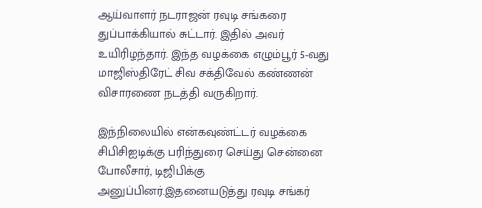ஆய்வாளர் நடராஜன் ரவுடி சங்கரை துப்பாக்கியால் சுட்டார். இதில் அவர் உயிரிழந்தார். இந்த வழக்கை எழும்பூர் 5-வது மாஜிஸ்திரேட் சிவ சக்திவேல் கண்ணன் விசாரணை நடத்தி வருகிறார்.

இந்நிலையில் என்கவுண்ட்டர் வழக்கை சிபிசிஐடிக்கு பரிந்துரை செய்து சென்னை போலீசார், டிஜிபிக்கு அனுப்பினர்.இதனையடுத்து ரவுடி சங்கர்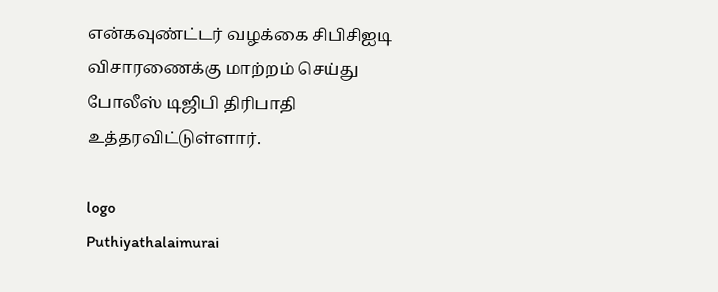என்கவுண்ட்டர் வழக்கை சிபிசிஐடி விசாரணைக்கு மாற்றம் செய்து போலீஸ் டிஜிபி திரிபாதி உத்தரவிட்டுள்ளார்.

logo
Puthiyathalaimurai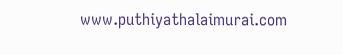www.puthiyathalaimurai.com